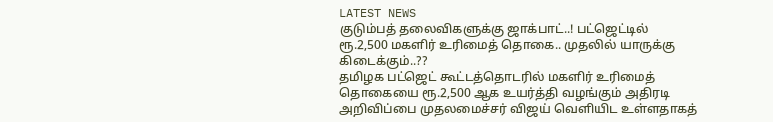LATEST NEWS
குடும்பத் தலைவிகளுக்கு ஜாக்பாட்..! பட்ஜெட்டில் ரூ.2,500 மகளிர் உரிமைத் தொகை.. முதலில் யாருக்கு கிடைக்கும்..??
தமிழக பட்ஜெட் கூட்டத்தொடரில் மகளிர் உரிமைத் தொகையை ரூ.2,500 ஆக உயர்த்தி வழங்கும் அதிரடி அறிவிப்பை முதலமைச்சர் விஜய் வெளியிட உள்ளதாகத்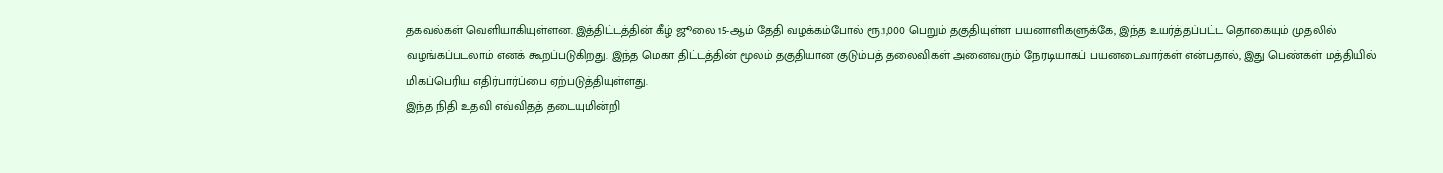தகவல்கள் வெளியாகியுள்ளன. இத்திட்டத்தின் கீழ் ஜூலை 15-ஆம் தேதி வழக்கம்போல் ரூ.1,000 பெறும் தகுதியுள்ள பயனாளிகளுக்கே, இந்த உயர்த்தப்பட்ட தொகையும் முதலில் வழங்கப்படலாம் எனக் கூறப்படுகிறது. இந்த மெகா திட்டத்தின் மூலம் தகுதியான குடும்பத் தலைவிகள் அனைவரும் நேரடியாகப் பயனடைவார்கள் என்பதால், இது பெண்கள் மத்தியில் மிகப்பெரிய எதிர்பார்ப்பை ஏற்படுத்தியுள்ளது.
இந்த நிதி உதவி எவ்விதத் தடையுமின்றி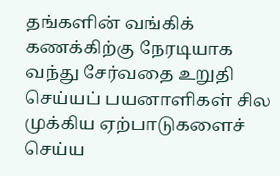தங்களின் வங்கிக் கணக்கிற்கு நேரடியாக வந்து சேர்வதை உறுதி செய்யப் பயனாளிகள் சில முக்கிய ஏற்பாடுகளைச் செய்ய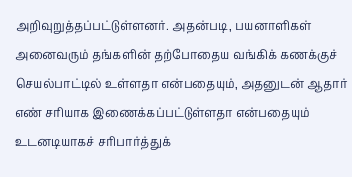அறிவுறுத்தப்பட்டுள்ளனர். அதன்படி, பயனாளிகள் அனைவரும் தங்களின் தற்போதைய வங்கிக் கணக்குச் செயல்பாட்டில் உள்ளதா என்பதையும், அதனுடன் ஆதார் எண் சரியாக இணைக்கப்பட்டுள்ளதா என்பதையும் உடனடியாகச் சரிபார்த்துக்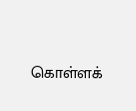கொள்ளக்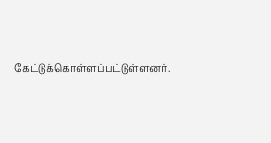கேட்டுக்கொள்ளப்பட்டுள்ளனர்.